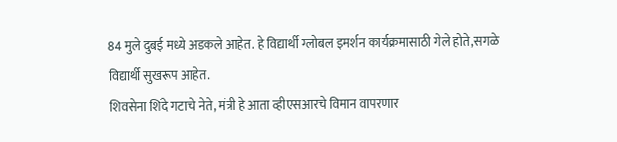84 मुले दुबई मध्ये अडकले आहेत. हे विद्यार्थी ग्लोबल इमर्शन कार्यक्रमासाठी गेले होते,सगळे विद्यार्थी सुखरूप आहेत.
शिवसेना शिंदे गटाचे नेते, मंत्री हे आता व्हीएसआरचे विमान वापरणार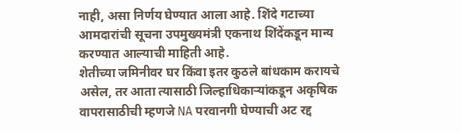नाही, असा निर्णय घेण्यात आला आहे. शिंदे गटाच्या आमदारांची सूचना उपमुख्यमंत्री एकनाथ शिंदेंकडून मान्य करण्यात आल्याची माहिती आहे.
शेतीच्या जमिनीवर घर किंवा इतर कुठले बांधकाम करायचे असेल, तर आता त्यासाठी जिल्हाधिकाऱ्यांकडून अकृषिक वापरासाठीची म्हणजे NA परवानगी घेण्याची अट रद्द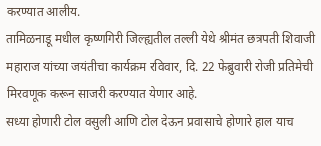करण्यात आलीय.
तामिळनाडू मधील कृष्णगिरी जिल्ह्यतील तल्ली येथे श्रीमंत छत्रपती शिवाजी महाराज यांच्या जयंतीचा कार्यक्रम रविवार, दि. 22 फेब्रुवारी रोजी प्रतिमेची मिरवणूक करून साजरी करण्यात येणार आहे.
सध्या होणारी टोल वसुली आणि टोल देऊन प्रवासाचे होणारे हाल याच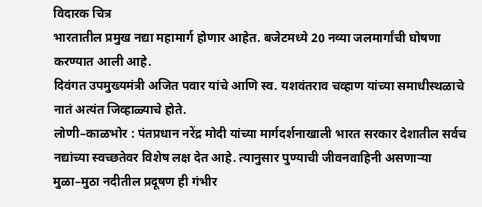विदारक चित्र
भारतातील प्रमुख नद्या महामार्ग होणार आहेत. बजेटमध्ये 20 नव्या जलमार्गांची घोषणा करण्यात आली आहे.
दिवंगत उपमुख्यमंत्री अजित पवार यांचे आणि स्व. यशवंतराव चव्हाण यांच्या समाधीस्थळाचे नातं अत्यंत जिव्हाळ्याचे होते.
लोणी–काळभोर : पंतप्रधान नरेंद्र मोदी यांच्या मार्गदर्शनाखाली भारत सरकार देशातील सर्वच नद्यांच्या स्वच्छतेवर विशेष लक्ष देत आहे. त्यानुसार पुण्याची जीवनवाहिनी असणाऱ्या मुळा–मुठा नदीतील प्रदूषण ही गंभीर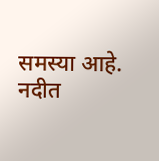समस्या आहे. नदीत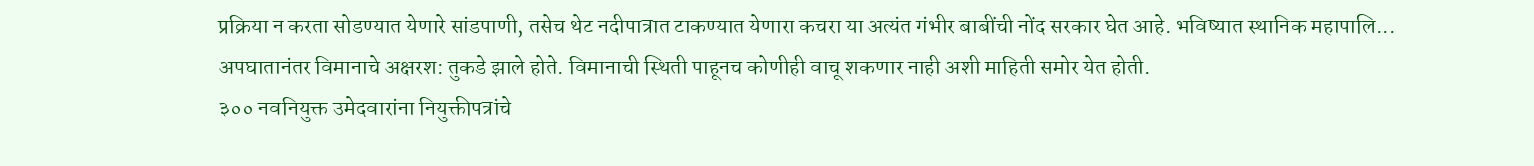प्रक्रिया न करता सोडण्यात येणारे सांडपाणी, तसेच थेट नदीपात्रात टाकण्यात येणारा कचरा या अत्यंत गंभीर बाबींची नोंद सरकार घेत आहे. भविष्यात स्थानिक महापालि...
अपघातानंतर विमानाचे अक्षरश: तुकडे झाले होते. विमानाची स्थिती पाहूनच कोणीही वाचू शकणार नाही अशी माहिती समोर येत होती.
३०० नवनियुक्त उमेदवारांना नियुक्तीपत्रांचे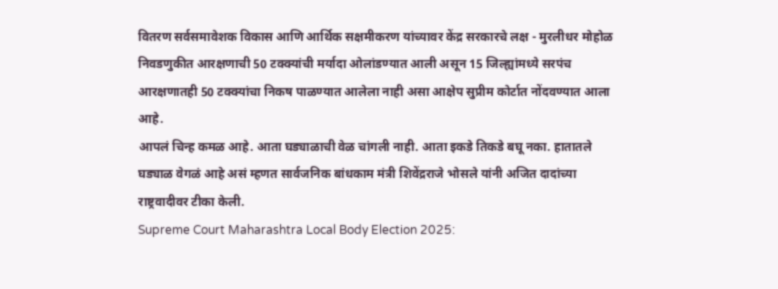वितरण सर्वसमावेशक विकास आणि आर्थिक सक्षमीकरण यांच्यावर केंद्र सरकारचे लक्ष - मुरलीधर मोहोळ
निवडणुकीत आरक्षणाची 50 टक्क्यांची मर्यादा ओलांडण्यात आली असून 15 जिल्ह्यांमध्ये सरपंच आरक्षणातही 50 टक्क्यांचा निकष पाळण्यात आलेला नाही असा आक्षेप सुप्रीम कोर्टात नोंदवण्यात आला आहे.
आपलं चिन्ह कमळ आहे. आता घड्याळाची वेळ चांगली नाही. आता इकडे तिकडे बघू नका. हातातले घड्याळ वेगळं आहे असं म्हणत सार्वजनिक बांधकाम मंत्री शिवेंद्रराजे भोसले यांनी अजित दादांच्या राष्ट्रवादीवर टीका केली.
Supreme Court Maharashtra Local Body Election 2025: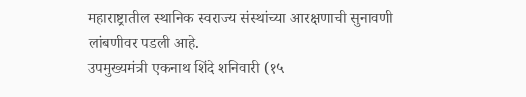महाराष्ट्रातील स्थानिक स्वराज्य संस्थांच्या आरक्षणाची सुनावणी लांबणीवर पडली आहे.
उपमुख्यमंत्री एकनाथ शिंदे शनिवारी (१५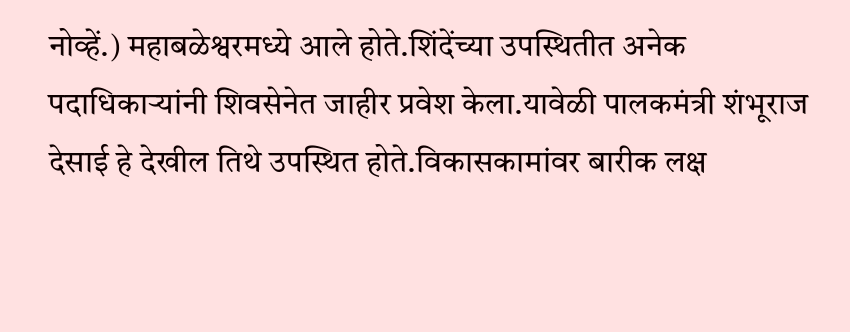नोव्हें.) महाबळेश्वरमध्ये आले होते.शिंदेंच्या उपस्थितीत अनेक पदाधिकाऱ्यांनी शिवसेनेत जाहीर प्रवेश केला.यावेळी पालकमंत्री शंभूराज देसाई हे देखील तिथे उपस्थित होते.विकासकामांवर बारीक लक्ष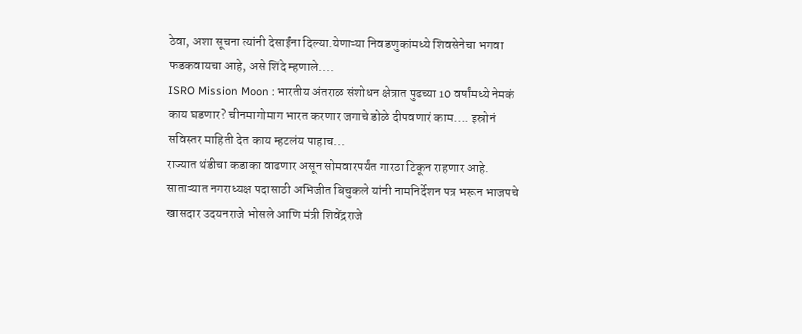ठेवा, अशा सूचना त्यांनी देसाईंना दिल्या.येणाऱ्या निवडणुकांमध्ये शिवसेनेचा भगवा फडकवायचा आहे, असे शिंदे म्हणाले....
ISRO Mission Moon : भारतीय अंतराळ संशोधन क्षेत्रात पुढच्या 10 वर्षांमध्ये नेमकं काय घडणार? चीनमागोमाग भारत करणार जगाचे डोळे दीपवणारं काम.... इस्रोनं सविस्तर माहिती देत काय म्हटलंय पाहाच...
राज्यात थंडीचा कडाका वाढणार असून सोमवारपर्यंत गारठा टिकून राहणार आहे.
साताऱ्यात नगराध्यक्ष पदासाठी अभिजीत बिचुकले यांनी नामनिर्देशन पत्र भरून भाजपचे खासदार उदयनराजे भोसले आणि मंत्री शिवेंद्रराजे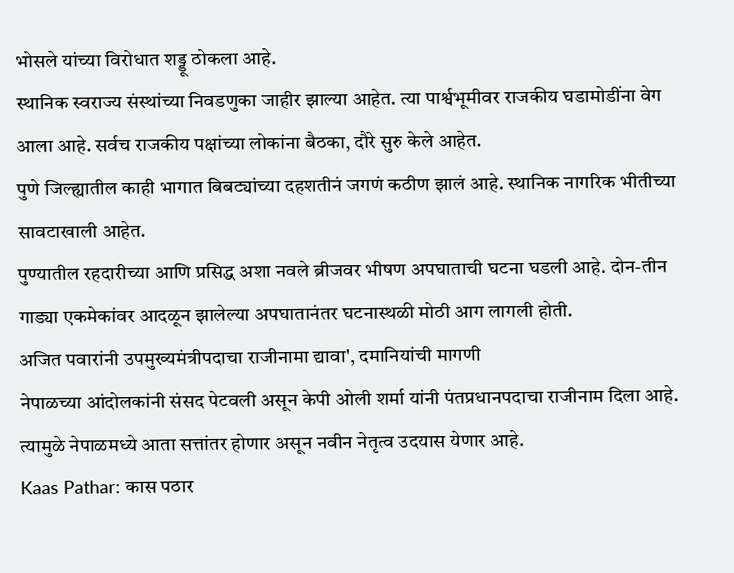भोसले यांच्या विरोधात शड्डू ठोकला आहे.
स्थानिक स्वराज्य संस्थांच्या निवडणुका जाहीर झाल्या आहेत. त्या पार्श्वभूमीवर राजकीय घडामोडींना वेग आला आहे. सर्वच राजकीय पक्षांच्या लोकांना बैठका, दौरे सुरु केले आहेत.
पुणे जिल्ह्यातील काही भागात बिबट्यांच्या दहशतीनं जगणं कठीण झालं आहे. स्थानिक नागरिक भीतीच्या सावटाखाली आहेत.
पुण्यातील रहदारीच्या आणि प्रसिद्ध अशा नवले ब्रीजवर भीषण अपघाताची घटना घडली आहे. दोन-तीन गाड्या एकमेकांवर आदळून झालेल्या अपघातानंतर घटनास्थळी मोठी आग लागली होती.
अजित पवारांनी उपमुख्यमंत्रीपदाचा राजीनामा द्यावा', दमानियांची मागणी
नेपाळच्या आंदोलकांनी संसद पेटवली असून केपी ओली शर्मा यांनी पंतप्रधानपदाचा राजीनाम दिला आहे. त्यामुळे नेपाळमध्ये आता सत्तांतर होणार असून नवीन नेतृत्व उदयास येणार आहे.
Kaas Pathar: कास पठार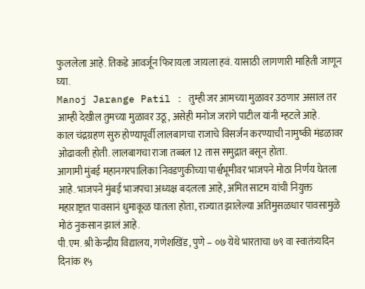फुललेला आहे. तिकडे आवर्जून फिरायला जायला हवं. यासाठी लागणारी माहिती जाणून घ्या.
Manoj Jarange Patil : तुम्ही जर आमच्या मुळावर उठणार असाल तर आम्ही देखील तुमच्या मुळावर उठू, असेही मनोज जरांगे पाटील यांनी म्हटले आहे.
काल चंद्रग्रहण सुरु होण्यापूर्वी लालबागचा राजाचे विसर्जन करण्याची नामुष्की मंडळावर ओढावली होती. लालबागचा राजा तब्बल 12 तास समुद्रात बसून होता.
आगामी मुंबई महानगरपालिका निवडणुकीच्या पार्श्वभूमीवर भाजपने मोठा निर्णय घेतला आहे. भाजपने मुंबई भाजपचा अध्यक्ष बदलला आहे, अमित साटम यांची नियुक्त
महाराष्ट्रात पावसानं धुमाकूळ घातला होता, राज्यात झालेल्या अतिमुसळधार पावसामुळे मोठं नुकसान झालं आहे.
पी.एम. श्री केन्द्रीय विद्यालय, गणेशखिंड, पुणे – ०७ येथे भारताचा ७९ वा स्वातंत्र्यदिन दिनांक १५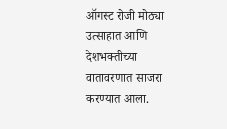ऑगस्ट रोजी मोठ्या उत्साहात आणि देशभक्तीच्या वातावरणात साजरा करण्यात आला.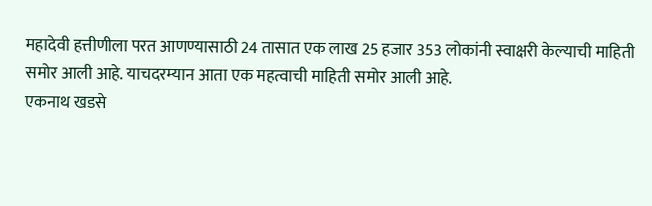महादेवी हत्तीणीला परत आणण्यासाठी 24 तासात एक लाख 25 हजार 353 लोकांनी स्वाक्षरी केल्याची माहिती समोर आली आहे. याचदरम्यान आता एक महत्वाची माहिती समोर आली आहे.
एकनाथ खडसे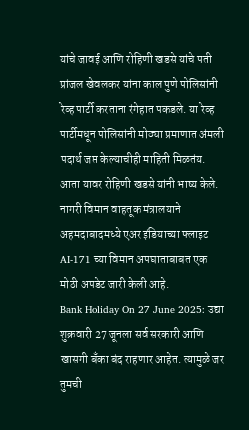यांचे जावई आणि रोहिणी खडसे यांचे पती प्रांजल खेवलकर यांना काल पुणे पोलिसांनी रेव्ह पार्टी करताना रंगेहात पकडले. या रेव्ह पार्टीमधून पोलिसांनी मोठ्या प्रमाणात अंमली पदार्थ जप्त केल्याचीही माहिती मिळतंय. आता यावर रोहिणी खडसे यांनी भाष्य केले.
नागरी विमान वाहतूक मंत्रालयाने अहमदाबादमध्ये एअर इंडियाच्या फ्लाइट AI-171 च्या विमान अपघाताबाबत एक मोठी अपडेट जारी केली आहे.
Bank Holiday On 27 June 2025: उद्या शुक्रवारी 27 जूनला सर्व सरकारी आणि खासगी बँका बंद राहणार आहेत. त्यामुळे जर तुमची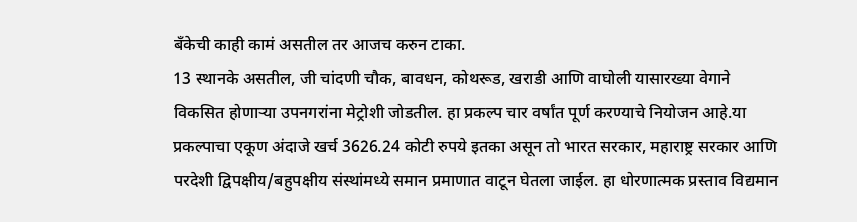बँकेची काही कामं असतील तर आजच करुन टाका.
13 स्थानके असतील, जी चांदणी चौक, बावधन, कोथरूड, खराडी आणि वाघोली यासारख्या वेगाने विकसित होणाऱ्या उपनगरांना मेट्रोशी जोडतील. हा प्रकल्प चार वर्षांत पूर्ण करण्याचे नियोजन आहे.या प्रकल्पाचा एकूण अंदाजे खर्च 3626.24 कोटी रुपये इतका असून तो भारत सरकार, महाराष्ट्र सरकार आणि परदेशी द्विपक्षीय/बहुपक्षीय संस्थांमध्ये समान प्रमाणात वाटून घेतला जाईल. हा धोरणात्मक प्रस्ताव विद्यमान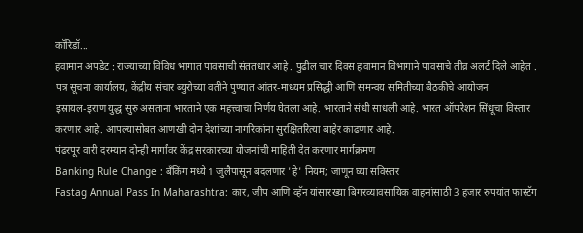कॉरिडॉ...
हवामान अपडेट : राज्याच्या विविध भागात पावसाची संततधार आहे . पुढील चार दिवस हवामान विभागाने पावसाचे तीव्र अलर्ट दिले आहेत .
पत्र सूचना कार्यालय, केंद्रीय संचार ब्युरोच्या वतीने पुण्यात आंतर-माध्यम प्रसिद्धी आणि समन्वय समितीच्या बैठकीचे आयोजन
इस्रायल-इराण युद्ध सुरु असताना भारताने एक महत्त्वाचा निर्णय घेतला आहे. भारताने संधी साधली आहे. भारत ऑपरेशन सिंधूचा विस्तार करणार आहे. आपल्यासोबत आणखी दोन देशांच्या नागरिकांना सुरक्षितरित्या बाहेर काढणार आहे.
पंढरपूर वारी दरम्यान दोन्ही मार्गांवर केंद्र सरकारच्या योजनांची माहिती देत करणार मार्गक्रमण
Banking Rule Change : बॅंकिंग मध्ये 1 जुलैपासून बदलणार 'हे' नियम; जाणून घ्या सविस्तर
Fastag Annual Pass In Maharashtra: कार, जीप आणि व्हॅन यांसारख्या बिगरव्यावसायिक वाहनांसाठी 3 हजार रुपयांत फास्टॅग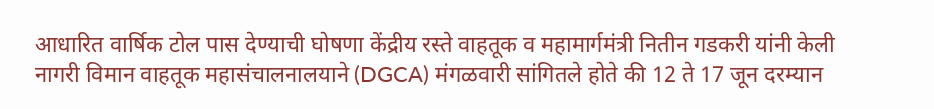आधारित वार्षिक टोल पास देण्याची घोषणा केंद्रीय रस्ते वाहतूक व महामार्गमंत्री नितीन गडकरी यांनी केली
नागरी विमान वाहतूक महासंचालनालयाने (DGCA) मंगळवारी सांगितले होते की 12 ते 17 जून दरम्यान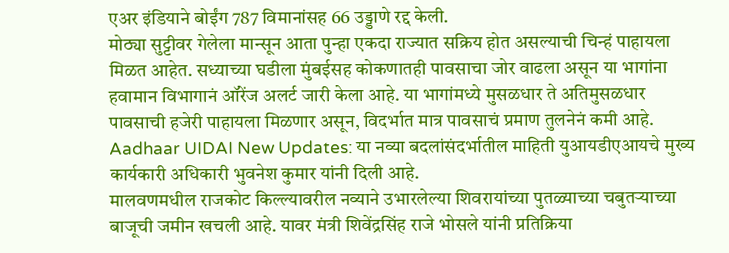एअर इंडियाने बोईंग 787 विमानांसह 66 उड्डाणे रद्द केली.
मोठ्या सुट्टीवर गेलेला मान्सून आता पुन्हा एकदा राज्यात सक्रिय होत असल्याची चिन्हं पाहायला मिळत आहेत. सध्याच्या घडीला मुंबईसह कोकणातही पावसाचा जोर वाढला असून या भागांना हवामान विभागानं ऑरेंज अलर्ट जारी केला आहे. या भागांमध्ये मुसळधार ते अतिमुसळधार पावसाची हजेरी पाहायला मिळणार असून, विदर्भात मात्र पावसाचं प्रमाण तुलनेनं कमी आहे.
Aadhaar UIDAI New Updates: या नव्या बदलांसंदर्भातील माहिती युआयडीएआयचे मुख्य कार्यकारी अधिकारी भुवनेश कुमार यांनी दिली आहे.
मालवणमधील राजकोट किल्ल्यावरील नव्याने उभारलेल्या शिवरायांच्या पुतळ्याच्या चबुतऱ्याच्या बाजूची जमीन खचली आहे. यावर मंत्री शिवेंद्रसिंह राजे भोसले यांनी प्रतिक्रिया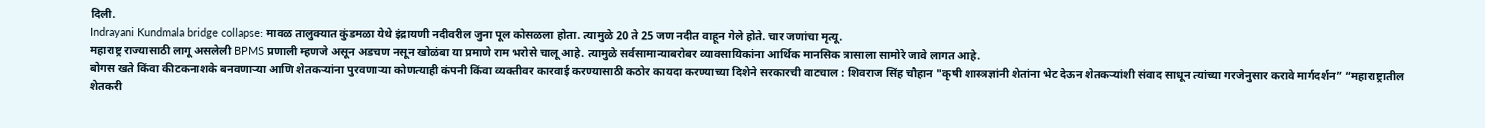दिली.
Indrayani Kundmala bridge collapse: मावळ तालुक्यात कुंडमळा येथे इंद्रायणी नदीवरील जुना पूल कोसळला होता. त्यामुळे 20 ते 25 जण नदीत वाहून गेले होते. चार जणांचा मृत्यू.
महाराष्ट्र राज्यासाठी लागू असलेली BPMS प्रणाली म्हणजे असून अडचण नसून खोळंबा या प्रमाणे राम भरोसे चालू आहे. त्यामुळे सर्वसामान्याबरोबर व्यावसायिकांना आर्थिक मानसिक त्रासाला सामोरे जावे लागत आहे.
बोगस खते किंवा कीटकनाशके बनवणाऱ्या आणि शेतकऱ्यांना पुरवणाऱ्या कोणत्याही कंपनी किंवा व्यक्तीवर कारवाई करण्यासाठी कठोर कायदा करण्याच्या दिशेने सरकारची वाटचाल : शिवराज सिंह चौहान "कृषी शास्त्रज्ञांनी शेतांना भेट देऊन शेतकऱ्यांशी संवाद साधून त्यांच्या गरजेनुसार करावे मार्गदर्शन” “महाराष्ट्रातील शेतकरी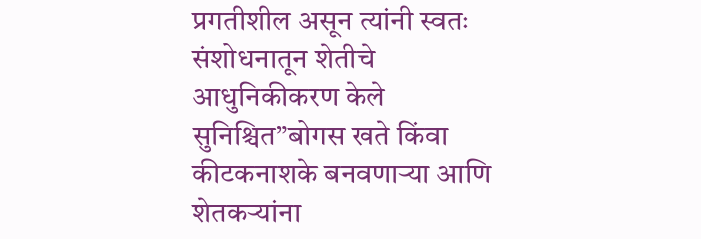प्रगतीशील असून त्यांनी स्वतः संशोधनातून शेतीचे आधुनिकीकरण केले सुनिश्चित”बोगस खते किंवा कीटकनाशके बनवणाऱ्या आणि शेतकऱ्यांना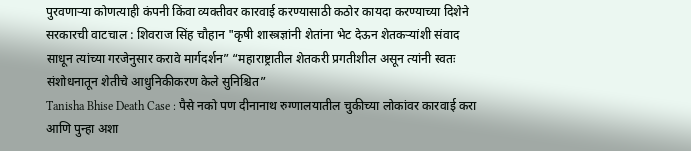पुरवणाऱ्या कोणत्याही कंपनी किंवा व्यक्तीवर कारवाई करण्यासाठी कठोर कायदा करण्याच्या दिशेने सरकारची वाटचाल : शिवराज सिंह चौहान "कृषी शास्त्रज्ञांनी शेतांना भेट देऊन शेतकऱ्यांशी संवाद साधून त्यांच्या गरजेनुसार करावे मार्गदर्शन” “महाराष्ट्रातील शेतकरी प्रगतीशील असून त्यांनी स्वतः संशोधनातून शेतीचे आधुनिकीकरण केले सुनिश्चित”
Tanisha Bhise Death Case : पैसे नको पण दीनानाथ रुग्णालयातील चुकीच्या लोकांवर कारवाई करा आणि पुन्हा अशा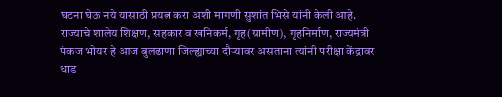घटना घेऊ नये यासाठी प्रयत्न करा अशी मागणी सुशांत भिसे यांनी केली आहे.
राज्याचे शालेय शिक्षण, सहकार व खनिकर्म, गृह(ग्रामीण), गृहनिर्माण, राज्यमंत्री पंकज भोयर हे आज बुलढाणा जिल्ह्याच्या दौऱ्यावर असताना त्यांनी परीक्षा केंद्रावर धाड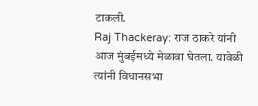टाकली.
Raj Thackeray: राज ठाकरे यांनी आज मुंबईमध्ये मेळावा घेतला. यावेळी त्यांनी विधानसभा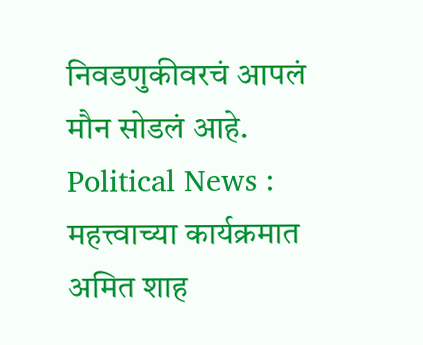निवडणुकीवरचं आपलं मौन सोडलं आहे.
Political News : महत्त्वाच्या कार्यक्रमात अमित शाह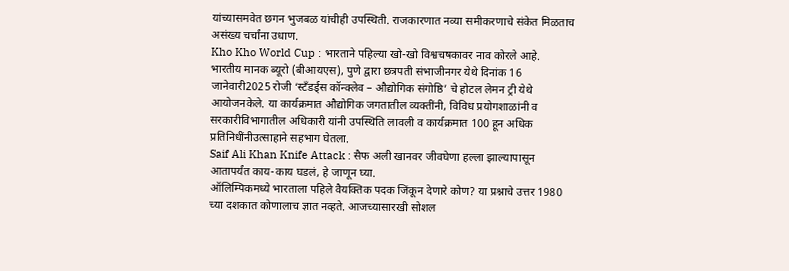यांच्यासमवेत छगन भुजबळ यांचीही उपस्थिती. राजकारणात नव्या समीकरणाचे संकेत मिळताच असंख्य चर्चांना उधाण.
Kho Kho World Cup : भारताने पहिल्या खो-खो विश्वचषकावर नाव कोरले आहे.
भारतीय मानक ब्यूरो (बीआयएस), पुणे द्वारा छत्रपती संभाजीनगर येथे दिनांक 16 जानेवारी2025 रोजी ‘स्टँडर्ड्स कॉन्क्लेव – औद्योगिक संगोष्ठि’ चे होटल लेमन ट्री येथे आयोजनकेले. या कार्यक्रमात औद्योगिक जगतातील व्यक्तींनी, विविध प्रयोगशाळांनी व सरकारीविभागातील अधिकारी यांनी उपस्थिति लावली व कार्यक्रमात 100 हून अधिक प्रतिनिधींनीउत्साहाने सहभाग घेतला.
Saif Ali Khan Knife Attack : सैफ अली खानवर जीवघेणा हल्ला झाल्यापासून आतापर्यंत काय-काय घडलं, हे जाणून घ्या.
ऑलिम्पिकमध्ये भारताला पहिले वैयक्तिक पदक जिंकून देणारे कोण? या प्रश्नाचे उत्तर 1980 च्या दशकात कोणालाच ज्ञात नव्हते. आजच्यासारखी सोशल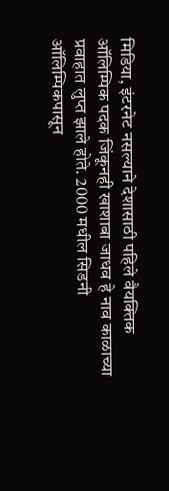मिडिया, इंटरनेट नसल्याने देशासाठी पहिले वैयक्तिक ऑलिम्पिक पदक जिंकूनही खाशाबा जाधव हे नाव काळाच्या प्रवाहात लुप्त झाले होते. 2000 मधील सिडनी ऑलिम्पिकपासून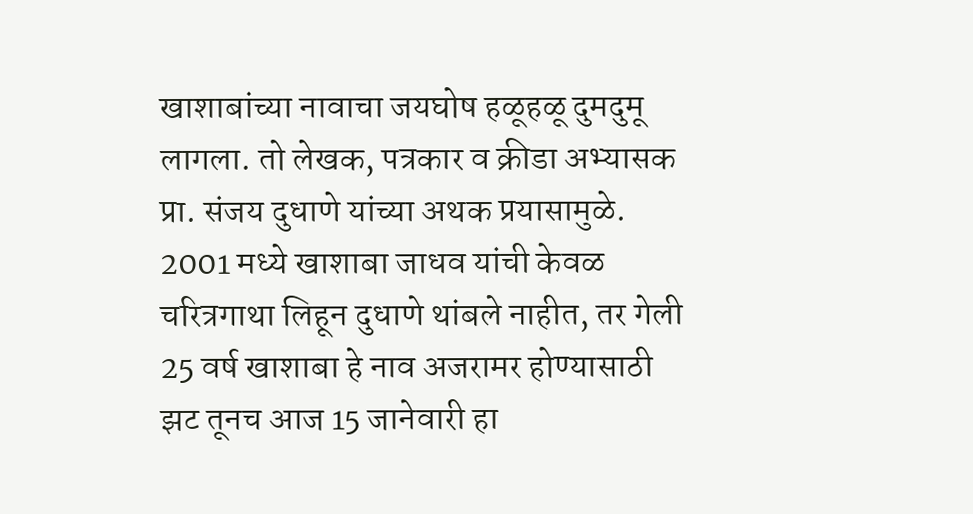खाशाबांच्या नावाचा जयघोष हळूहळू दुमदुमू लागला. तो लेखक, पत्रकार व क्रीडा अभ्यासक प्रा. संजय दुधाणे यांच्या अथक प्रयासामुळे. 2001 मध्ये खाशाबा जाधव यांची केवळ चरित्रगाथा लिहून दुधाणे थांबले नाहीत, तर गेली 25 वर्ष खाशाबा हे नाव अजरामर होण्यासाठी झट तूनच आज 15 जानेवारी हा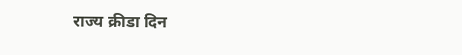राज्य क्रीडा दिन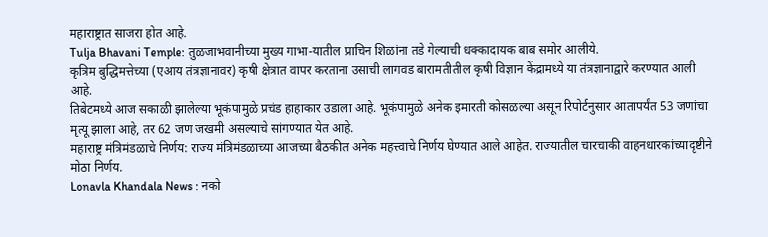महाराष्ट्रात साजरा होत आहे.
Tulja Bhavani Temple: तुळजाभवानीच्या मुख्य गाभा-यातील प्राचिन शिळांना तडे गेल्याची धक्कादायक बाब समोर आलीये.
कृत्रिम बुद्धिमत्तेच्या (एआय तंत्रज्ञानावर) कृषी क्षेत्रात वापर करताना उसाची लागवड बारामतीतील कृषी विज्ञान केंद्रामध्ये या तंत्रज्ञानाद्वारे करण्यात आली आहे.
तिबेटमध्ये आज सकाळी झालेल्या भूकंपामुळे प्रचंड हाहाकार उडाला आहे. भूकंपामुळे अनेक इमारती कोसळल्या असून रिपोर्टनुसार आतापर्यंत 53 जणांचा मृत्यू झाला आहे, तर 62 जण जखमी असल्याचे सांगण्यात येत आहे.
महाराष्ट्र मंत्रिमंडळाचे निर्णय: राज्य मंत्रिमंडळाच्या आजच्या बैठकीत अनेक महत्त्वाचे निर्णय घेण्यात आले आहेत. राज्यातील चारचाकी वाहनधारकांच्यादृष्टीने मोठा निर्णय.
Lonavla Khandala News : नको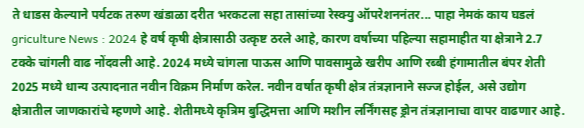ते धाडस केल्याने पर्यटक तरुण खंडाळा दरीत भरकटला सहा तासांच्या रेस्क्यु ऑपरेशननंतर... पाहा नेमकं काय घडलं
griculture News : 2024 हे वर्ष कृषी क्षेत्रासाठी उत्कृष्ट ठरले आहे, कारण वर्षाच्या पहिल्या सहामाहीत या क्षेत्राने 2.7 टक्के चांगली वाढ नोंदवली आहे. 2024 मध्ये चांगला पाऊस आणि पावसामुळे खरीप आणि रब्बी हंगामातील बंपर शेती 2025 मध्ये धान्य उत्पादनात नवीन विक्रम निर्माण करेल. नवीन वर्षात कृषी क्षेत्र तंत्रज्ञानाने सज्ज होईल, असे उद्योग क्षेत्रातील जाणकारांचे म्हणणे आहे. शेतीमध्ये कृत्रिम बुद्धिमत्ता आणि मशीन लर्निंगसह ड्रोन तंत्रज्ञानाचा वापर वाढणार आहे.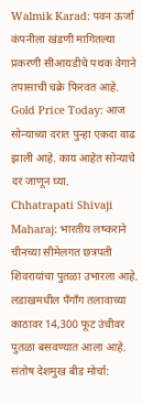Walmik Karad: पवन ऊर्जा कंपनीला खंडणी मागितल्या प्रकरणी सीआयडीचे पथक वेगाने तपासाची चक्रे फिरवत आहे.
Gold Price Today: आज सोन्याच्या दरात पुन्हा एकदा वाढ झाली आहे. काय आहेत सोन्याचे दर जाणून घ्या.
Chhatrapati Shivaji Maharaj: भारतीय लष्कराने चीनच्या सीमेलगत छत्रपती शिवरायांचा पुतळा उभारला आहे. लडाखमधील पँगाँग तलावाच्या काठावर 14,300 फूट उंचीवर पुतळा बसवण्यात आला आहे.
संतोष देशमुख बीड मोर्चा: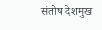संतोष देशमुख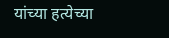यांच्या हत्येच्या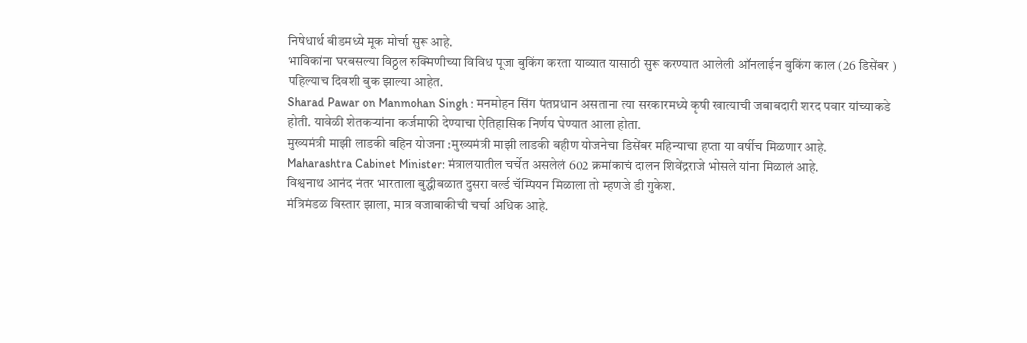निषेधार्थ बीडमध्ये मूक मोर्चा सुरू आहे.
भाविकांना घरबसल्या विठ्ठल रुक्मिणीच्या विविध पूजा बुकिंग करता याव्यात यासाठी सुरू करण्यात आलेली ऑनलाईन बुकिंग काल (26 डिसेंबर ) पहिल्याच दिवशी बुक झाल्या आहेत.
Sharad Pawar on Manmohan Singh : मनमोहन सिंग पंतप्रधान असताना त्या सरकारमध्ये कृषी खात्याची जबाबदारी शरद पवार यांच्याकडे होती. यावेळी शेतकऱ्यांना कर्जमाफी देण्याचा ऐतिहासिक निर्णय घेण्यात आला होता.
मुख्यमंत्री माझी लाडकी बहिन योजना :मुख्यमंत्री माझी लाडकी बहीण योजनेचा डिसेंबर महिन्याचा हप्ता या वर्षीच मिळणार आहे.
Maharashtra Cabinet Minister: मंत्रालयातील चर्चेत असलेलं 602 क्रमांकाचं दालन शिवेंद्रराजे भोसले यांना मिळालं आहे.
विश्वनाथ आनंद नंतर भारताला बुद्धीबळात दुसरा वर्ल्ड चॅम्पियन मिळाला तो म्हणजे डी गुकेश.
मंत्रिमंडळ विस्तार झाला, मात्र वजाबाकीची चर्चा अधिक आहे.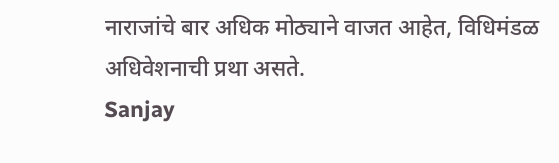नाराजांचे बार अधिक मोठ्याने वाजत आहेत, विधिमंडळ अधिवेशनाची प्रथा असते.
Sanjay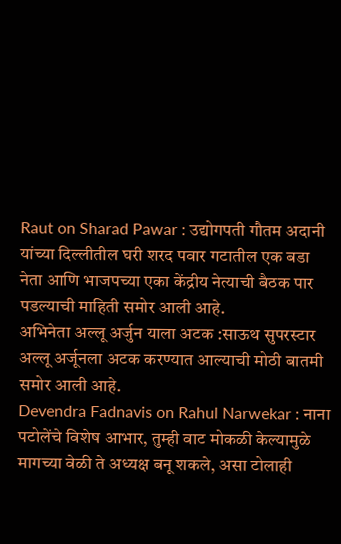Raut on Sharad Pawar : उद्योगपती गौतम अदानी यांच्या दिल्लीतील घरी शरद पवार गटातील एक बडा नेता आणि भाजपच्या एका केंद्रीय नेत्याची बैठक पार पडल्याची माहिती समोर आली आहे.
अभिनेता अल्लू अर्जुन याला अटक :साऊथ सुपरस्टार अल्लू अर्जूनला अटक करण्यात आल्याची मोठी बातमी समोर आली आहे.
Devendra Fadnavis on Rahul Narwekar : नाना पटोलेंचे विशेष आभार, तुम्ही वाट मोकळी केल्यामुळे मागच्या वेळी ते अध्यक्ष बनू शकले, असा टोलाही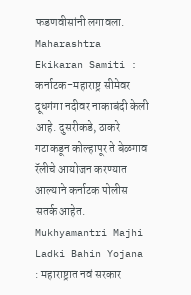फडणवीसांनी लगावला.
Maharashtra Ekikaran Samiti : कर्नाटक-महाराष्ट्र सीमेवर दूधगंगा नदीवर नाकाबंदी केली आहे. दुसरीकडे, ठाकरे गटाकडून कोल्हापूर ते बेळगाव रॅलीचे आयोजन करण्यात आल्याने कर्नाटक पोलीस सतर्क आहेत.
Mukhyamantri Majhi Ladki Bahin Yojana : महाराष्ट्रात नवं सरकार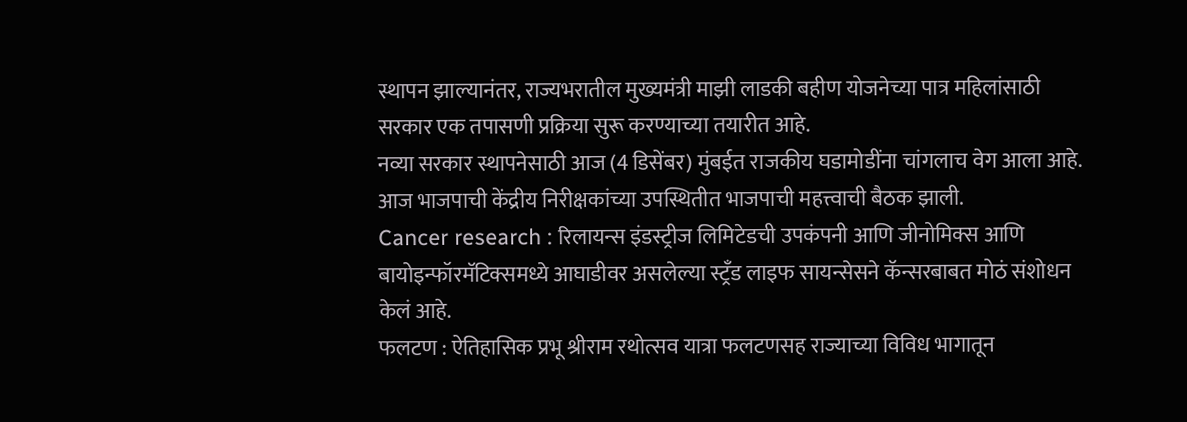स्थापन झाल्यानंतर, राज्यभरातील मुख्यमंत्री माझी लाडकी बहीण योजनेच्या पात्र महिलांसाठी सरकार एक तपासणी प्रक्रिया सुरू करण्याच्या तयारीत आहे.
नव्या सरकार स्थापनेसाठी आज (4 डिसेंबर) मुंबईत राजकीय घडामोडींना चांगलाच वेग आला आहे. आज भाजपाची केंद्रीय निरीक्षकांच्या उपस्थितीत भाजपाची महत्त्वाची बैठक झाली.
Cancer research : रिलायन्स इंडस्ट्रीज लिमिटेडची उपकंपनी आणि जीनोमिक्स आणि बायोइन्फॉरमॅटिक्समध्ये आघाडीवर असलेल्या स्ट्रँड लाइफ सायन्सेसने कॅन्सरबाबत मोठं संशोधन केलं आहे.
फलटण : ऐतिहासिक प्रभू श्रीराम रथोत्सव यात्रा फलटणसह राज्याच्या विविध भागातून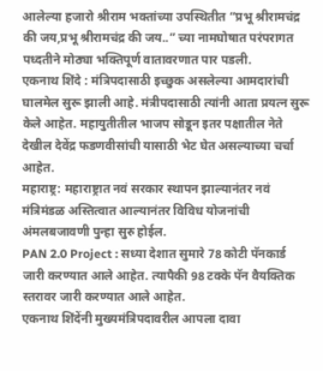आलेल्या हजारो श्रीराम भक्तांच्या उपस्थितीत “प्रभू श्रीरामचंद्र की जय,प्रभू श्रीरामचंद्र की जय..” च्या नामघोषात परंपरागत पध्दतीने मोठ्या भक्तिपूर्ण वातावरणात पार पडली.
एकनाथ शिंदे : मंत्रिपदासाठी इच्छुक असलेल्या आमदारांची घालमेल सुरू झाली आहे. मंत्रीपदासाठी त्यांनी आता प्रयत्न सुरू केले आहेत. महायुतीतील भाजप सोडून इतर पक्षातील नेते देखील देवेंद्र फडणवीसांची यासाठी भेट घेत असल्याच्या चर्चा आहेत.
महाराष्ट्र: महाराष्ट्रात नवं सरकार स्थापन झाल्यानंतर नवं मंत्रिमंडळ अस्तित्वात आल्यानंतर विविध योजनांची अंमलबजावणी पुन्हा सुरु होईल.
PAN 2.0 Project : सध्या देशात सुमारे 78 कोटी पॅनकार्ड जारी करण्यात आले आहेत. त्यापैकी 98 टक्के पॅन वैयक्तिक स्तरावर जारी करण्यात आले आहेत.
एकनाथ शिंदेंनी मुख्यमंत्रिपदावरील आपला दावा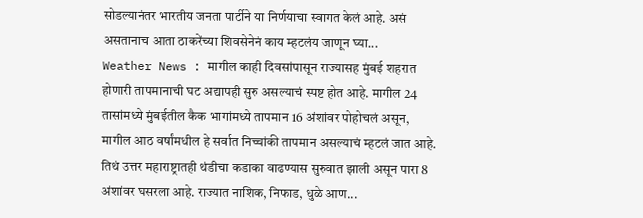सोडल्यानंतर भारतीय जनता पार्टीने या निर्णयाचा स्वागत केलं आहे. असं असतानाच आता ठाकरेंच्या शिवसेनेनं काय म्हटलंय जाणून घ्या...
Weather News : मागील काही दिवसांपासून राज्यासह मुंबई शहरात होणारी तापमानाची घट अद्यापही सुरु असल्याचं स्पष्ट होत आहे. मागील 24 तासांमध्ये मुंबईतील कैक भागांमध्ये तापमान 16 अंशांवर पोहोचलं असून, मागील आठ वर्षांमधील हे सर्वात निच्चांकी तापमान असल्याचं म्हटलं जात आहे. तिथं उत्तर महाराष्ट्रातही थंडीचा कडाका वाढण्यास सुरुवात झाली असून पारा 8 अंशांवर घसरला आहे. राज्यात नाशिक, निफाड, धुळे आण...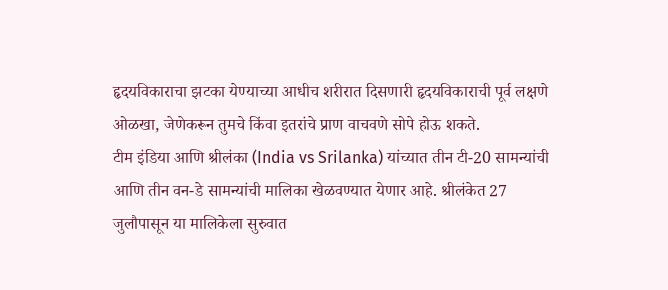हृदयविकाराचा झटका येण्याच्या आधीच शरीरात दिसणारी हृदयविकाराची पूर्व लक्षणे ओळखा, जेणेकरून तुमचे किंवा इतरांचे प्राण वाचवणे सोपे होऊ शकते.
टीम इंडिया आणि श्रीलंका (India vs Srilanka) यांच्यात तीन टी-20 सामन्यांची आणि तीन वन-डे सामन्यांची मालिका खेळवण्यात येणार आहे. श्रीलंकेत 27 जुलौपासून या मालिकेला सुरुवात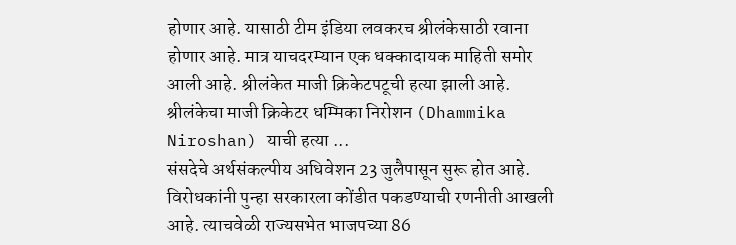होणार आहे. यासाठी टीम इंडिया लवकरच श्रीलंकेसाठी रवाना होणार आहे. मात्र याचदरम्यान एक धक्कादायक माहिती समोर आली आहे. श्रीलंकेत माजी क्रिकेटपटूची हत्या झाली आहे. श्रीलंकेचा माजी क्रिकेटर धम्मिका निरोशन (Dhammika Niroshan) याची हत्या ...
संसदेचे अर्थसंकल्पीय अधिवेशन 23 जुलैपासून सुरू होत आहे. विरोधकांनी पुन्हा सरकारला कोंडीत पकडण्याची रणनीती आखली आहे. त्याचवेळी राज्यसभेत भाजपच्या 86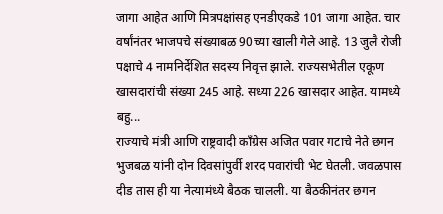जागा आहेत आणि मित्रपक्षांसह एनडीएकडे 101 जागा आहेत. चार वर्षांनंतर भाजपचे संख्याबळ 90च्या खाली गेले आहे. 13 जुलै रोजी पक्षाचे 4 नामनिर्देशित सदस्य निवृत्त झाले. राज्यसभेतील एकूण खासदारांची संख्या 245 आहे. सध्या 226 खासदार आहेत. यामध्ये बहु...
राज्याचे मंत्री आणि राष्ट्रवादी काँग्रेस अजित पवार गटाचे नेते छगन भुजबळ यांनी दोन दिवसांपुर्वी शरद पवारांची भेट घेतली. जवळपास दीड तास ही या नेत्यामंध्ये बैठक चालली. या बैठकीनंतर छगन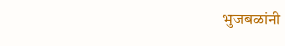भुजबळांनी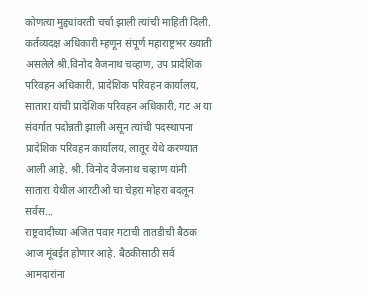कोणत्या मुद्द्यांवरती चर्चा झाली त्यांची माहिती दिली.
कर्तव्यदक्ष अधिकारी म्हणून संपूर्ण महाराष्ट्रभर ख्याती असलेले श्री.विनोद वैजनाथ चव्हाण, उप प्रादेशिक परिवहन अधिकारी, प्रादेशिक परिवहन कार्यालय, सातारा यांची प्रादेशिक परिवहन अधिकारी, गट अ या संवर्गात पदोन्नती झाली असून त्यांची पदस्थापना प्रादेशिक परिवहन कार्यालय, लातूर येथे करण्यात आली आहे. श्री. विनोद वैजनाथ चव्हाण यांनी सातारा येथील आरटीओ चा चेहरा मोहरा बदलून सर्वस...
राष्ट्रवादीच्या अजित पवार गटाची तातडीची बैठक आज मूंबईत होणार आहे. बैठकीसाठी सर्व आमदारांना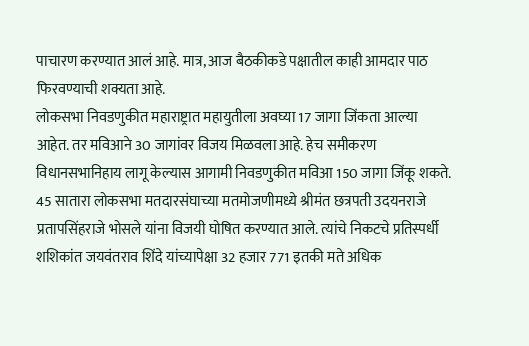पाचारण करण्यात आलं आहे. मात्र, आज बैठकीकडे पक्षातील काही आमदार पाठ फिरवण्याची शक्यता आहे.
लोकसभा निवडणुकीत महाराष्ट्रात महायुतीला अवघ्या 17 जागा जिंकता आल्या आहेत. तर मविआने 30 जागांवर विजय मिळवला आहे. हेच समीकरण विधानसभानिहाय लागू केल्यास आगामी निवडणुकीत मविआ 150 जागा जिंकू शकते.
45 सातारा लोकसभा मतदारसंघाच्या मतमोजणीमध्ये श्रीमंत छत्रपती उदयनराजे प्रतापसिंहराजे भोसले यांना विजयी घोषित करण्यात आले. त्यांचे निकटचे प्रतिस्पर्धी शशिकांत जयवंतराव शिंदे यांच्यापेक्षा 32 हजार 771 इतकी मते अधिक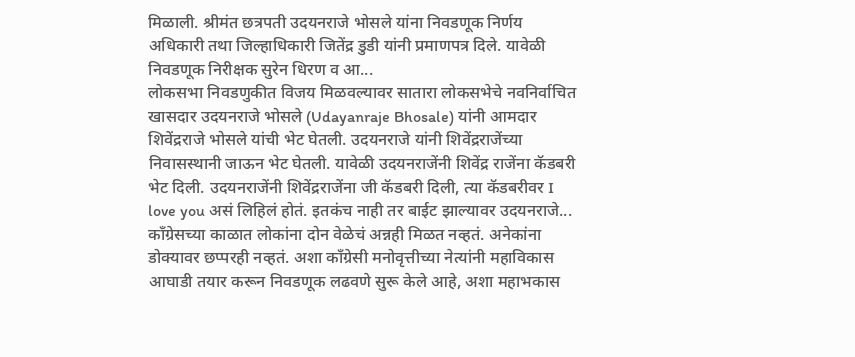मिळाली. श्रीमंत छत्रपती उदयनराजे भोसले यांना निवडणूक निर्णय अधिकारी तथा जिल्हाधिकारी जितेंद्र डुडी यांनी प्रमाणपत्र दिले. यावेळी निवडणूक निरीक्षक सुरेन धिरण व आ...
लोकसभा निवडणुकीत विजय मिळवल्यावर सातारा लोकसभेचे नवनिर्वाचित खासदार उदयनराजे भोसले (Udayanraje Bhosale) यांनी आमदार शिवेंद्रराजे भोसले यांची भेट घेतली. उदयनराजे यांनी शिवेंद्रराजेंच्या निवासस्थानी जाऊन भेट घेतली. यावेळी उदयनराजेंनी शिवेंद्र राजेंना कॅडबरी भेट दिली. उदयनराजेंनी शिवेंद्रराजेंना जी कॅडबरी दिली, त्या कॅडबरीवर I love you असं लिहिलं होतं. इतकंच नाही तर बाईट झाल्यावर उदयनराजे...
काँग्रेसच्या काळात लोकांना दोन वेळेचं अन्नही मिळत नव्हतं. अनेकांना डोक्यावर छप्परही नव्हतं. अशा काँग्रेसी मनोवृत्तीच्या नेत्यांनी महाविकास आघाडी तयार करून निवडणूक लढवणे सुरू केले आहे, अशा महाभकास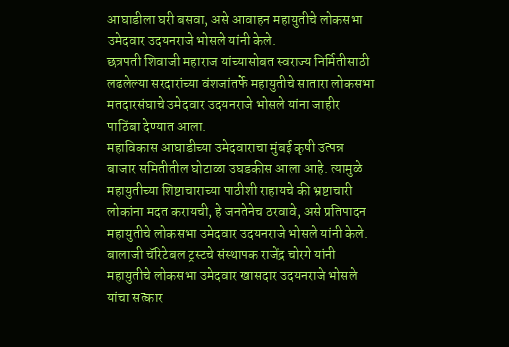आघाडीला घरी बसवा, असे आवाहन महायुतीचे लोकसभा उमेदवार उदयनराजे भोसले यांनी केले.
छत्रपती शिवाजी महाराज यांच्यासोबत स्वराज्य निर्मितीसाठी लढलेल्या सरदारांच्या वंशजांतर्फे महायुतीचे सातारा लोकसभा मतदारसंघाचे उमेदवार उदयनराजे भोसले यांना जाहीर पाठिंबा देण्यात आला.
महाविकास आघाडीच्या उमेदवाराचा मुंबई कृषी उत्पन्न बाजार समितीतील घोटाळा उघडकीस आला आहे. त्यामुळे महायुतीच्या शिष्टाचाराच्या पाठीशी राहायचे की भ्रष्टाचारी लोकांना मदत करायची, हे जनतेनेच ठरवावे, असे प्रतिपादन महायुतीचे लोकसभा उमेदवार उदयनराजे भोसले यांनी केले.
बालाजी चॅरिटेबल ट्रस्टचे संस्थापक राजेंद्र चोरगे यांनी महायुतीचे लोकसभा उमेदवार खासदार उदयनराजे भोसले यांचा सत्कार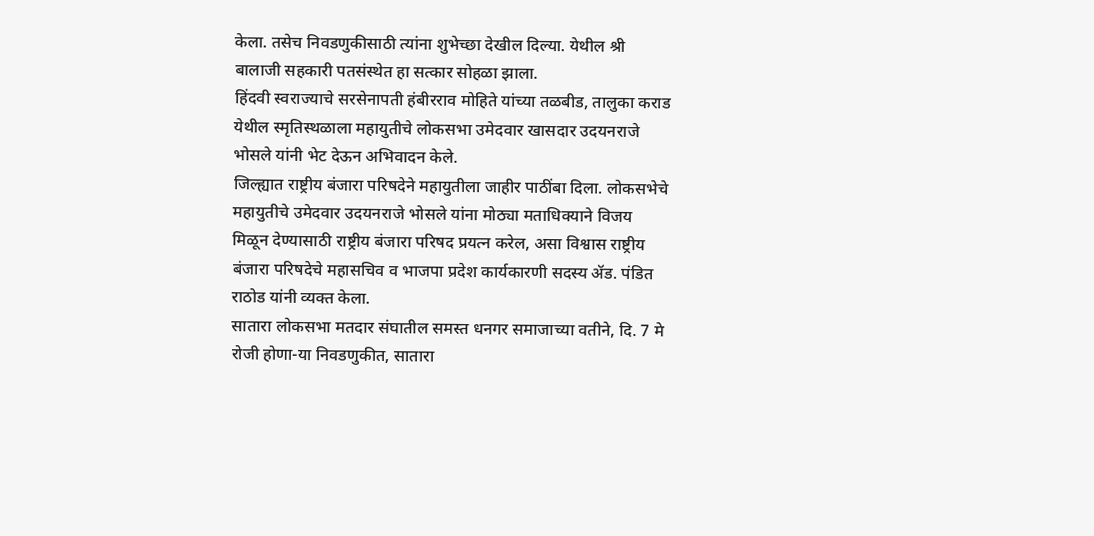केला. तसेच निवडणुकीसाठी त्यांना शुभेच्छा देखील दिल्या. येथील श्री बालाजी सहकारी पतसंस्थेत हा सत्कार सोहळा झाला.
हिंदवी स्वराज्याचे सरसेनापती हंबीरराव मोहिते यांच्या तळबीड, तालुका कराड येथील स्मृतिस्थळाला महायुतीचे लोकसभा उमेदवार खासदार उदयनराजे भोसले यांनी भेट देऊन अभिवादन केले.
जिल्ह्यात राष्ट्रीय बंजारा परिषदेने महायुतीला जाहीर पाठींबा दिला. लोकसभेचे महायुतीचे उमेदवार उदयनराजे भोसले यांना मोठ्या मताधिक्याने विजय मिळून देण्यासाठी राष्ट्रीय बंजारा परिषद प्रयत्न करेल, असा विश्वास राष्ट्रीय बंजारा परिषदेचे महासचिव व भाजपा प्रदेश कार्यकारणी सदस्य ॲड. पंडित राठोड यांनी व्यक्त केला.
सातारा लोकसभा मतदार संघातील समस्त धनगर समाजाच्या वतीने, दि. 7 मे रोजी होणा-या निवडणुकीत, सातारा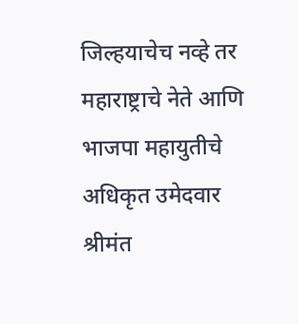जिल्हयाचेच नव्हे तर महाराष्ट्राचे नेते आणि भाजपा महायुतीचे अधिकृत उमेदवार श्रीमंत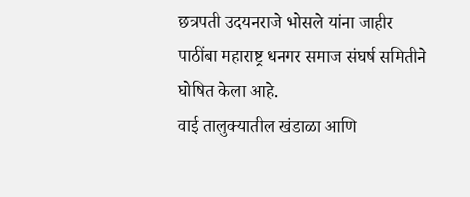छत्रपती उदयनराजे भोसले यांना जाहीर पाठींबा महाराष्ट्र धनगर समाज संघर्ष समितीने घोषित केला आहे.
वाई तालुक्यातील खंडाळा आणि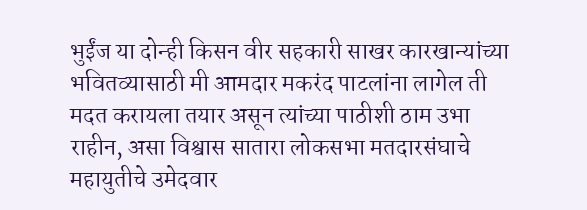भुईंज या दोन्ही किसन वीर सहकारी साखर कारखान्यांच्या भवितव्यासाठी मी आमदार मकरंद पाटलांना लागेल ती मदत करायला तयार असून त्यांच्या पाठीशी ठाम उभा राहीन, असा विश्वास सातारा लोकसभा मतदारसंघाचे महायुतीचे उमेदवार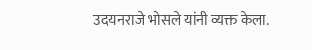उदयनराजे भोसले यांनी व्यक्त केला.